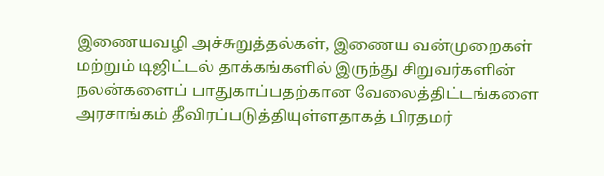இணையவழி அச்சுறுத்தல்கள், இணைய வன்முறைகள் மற்றும் டிஜிட்டல் தாக்கங்களில் இருந்து சிறுவர்களின் நலன்களைப் பாதுகாப்பதற்கான வேலைத்திட்டங்களை அரசாங்கம் தீவிரப்படுத்தியுள்ளதாகத் பிரதமர்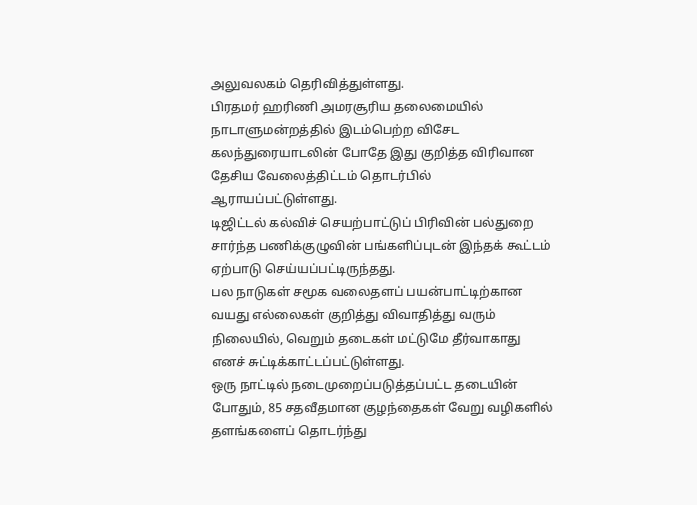அலுவலகம் தெரிவித்துள்ளது.
பிரதமர் ஹரிணி அமரசூரிய தலைமையில் நாடாளுமன்றத்தில் இடம்பெற்ற விசேட கலந்துரையாடலின் போதே இது குறித்த விரிவான தேசிய வேலைத்திட்டம் தொடர்பில் ஆராயப்பட்டுள்ளது.
டிஜிட்டல் கல்விச் செயற்பாட்டுப் பிரிவின் பல்துறை சார்ந்த பணிக்குழுவின் பங்களிப்புடன் இந்தக் கூட்டம் ஏற்பாடு செய்யப்பட்டிருந்தது.
பல நாடுகள் சமூக வலைதளப் பயன்பாட்டிற்கான வயது எல்லைகள் குறித்து விவாதித்து வரும் நிலையில், வெறும் தடைகள் மட்டுமே தீர்வாகாது எனச் சுட்டிக்காட்டப்பட்டுள்ளது.
ஒரு நாட்டில் நடைமுறைப்படுத்தப்பட்ட தடையின் போதும், 85 சதவீதமான குழந்தைகள் வேறு வழிகளில் தளங்களைப் தொடர்ந்து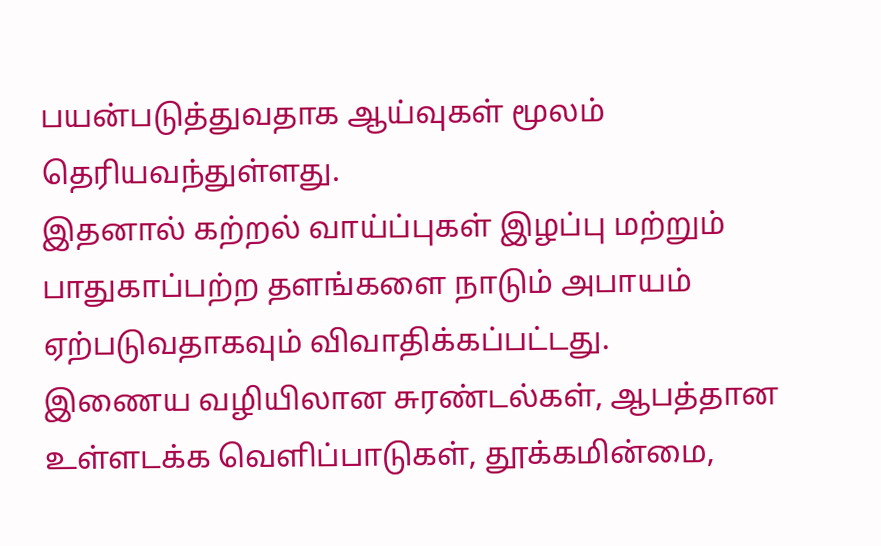பயன்படுத்துவதாக ஆய்வுகள் மூலம் தெரியவந்துள்ளது.
இதனால் கற்றல் வாய்ப்புகள் இழப்பு மற்றும் பாதுகாப்பற்ற தளங்களை நாடும் அபாயம் ஏற்படுவதாகவும் விவாதிக்கப்பட்டது.
இணைய வழியிலான சுரண்டல்கள், ஆபத்தான உள்ளடக்க வெளிப்பாடுகள், தூக்கமின்மை,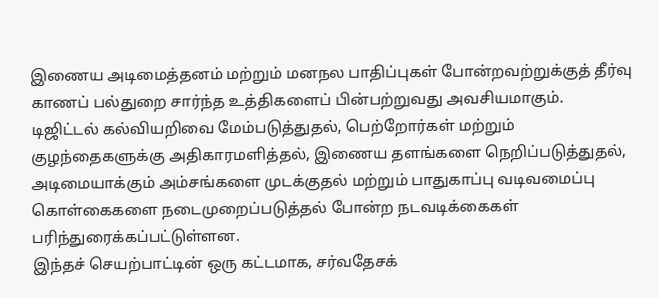இணைய அடிமைத்தனம் மற்றும் மனநல பாதிப்புகள் போன்றவற்றுக்குத் தீர்வு காணப் பல்துறை சார்ந்த உத்திகளைப் பின்பற்றுவது அவசியமாகும்.
டிஜிட்டல் கல்வியறிவை மேம்படுத்துதல், பெற்றோர்கள் மற்றும் குழந்தைகளுக்கு அதிகாரமளித்தல், இணைய தளங்களை நெறிப்படுத்துதல், அடிமையாக்கும் அம்சங்களை முடக்குதல் மற்றும் பாதுகாப்பு வடிவமைப்பு கொள்கைகளை நடைமுறைப்படுத்தல் போன்ற நடவடிக்கைகள் பரிந்துரைக்கப்பட்டுள்ளன.
இந்தச் செயற்பாட்டின் ஒரு கட்டமாக, சர்வதேசக்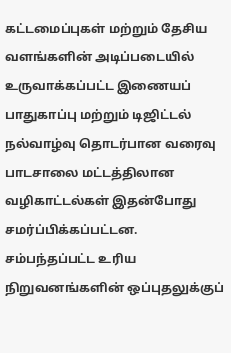கட்டமைப்புகள் மற்றும் தேசிய வளங்களின் அடிப்படையில் உருவாக்கப்பட்ட இணையப் பாதுகாப்பு மற்றும் டிஜிட்டல் நல்வாழ்வு தொடர்பான வரைவு பாடசாலை மட்டத்திலான வழிகாட்டல்கள் இதன்போது சமர்ப்பிக்கப்பட்டன.
சம்பந்தப்பட்ட உரிய நிறுவனங்களின் ஒப்புதலுக்குப்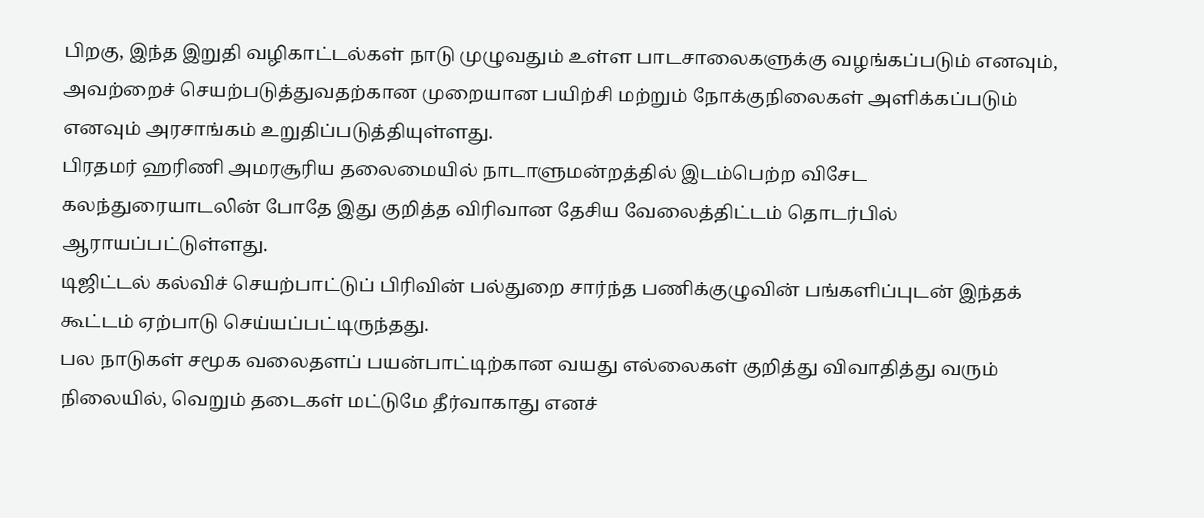பிறகு, இந்த இறுதி வழிகாட்டல்கள் நாடு முழுவதும் உள்ள பாடசாலைகளுக்கு வழங்கப்படும் எனவும், அவற்றைச் செயற்படுத்துவதற்கான முறையான பயிற்சி மற்றும் நோக்குநிலைகள் அளிக்கப்படும் எனவும் அரசாங்கம் உறுதிப்படுத்தியுள்ளது.
பிரதமர் ஹரிணி அமரசூரிய தலைமையில் நாடாளுமன்றத்தில் இடம்பெற்ற விசேட கலந்துரையாடலின் போதே இது குறித்த விரிவான தேசிய வேலைத்திட்டம் தொடர்பில் ஆராயப்பட்டுள்ளது.
டிஜிட்டல் கல்விச் செயற்பாட்டுப் பிரிவின் பல்துறை சார்ந்த பணிக்குழுவின் பங்களிப்புடன் இந்தக் கூட்டம் ஏற்பாடு செய்யப்பட்டிருந்தது.
பல நாடுகள் சமூக வலைதளப் பயன்பாட்டிற்கான வயது எல்லைகள் குறித்து விவாதித்து வரும் நிலையில், வெறும் தடைகள் மட்டுமே தீர்வாகாது எனச்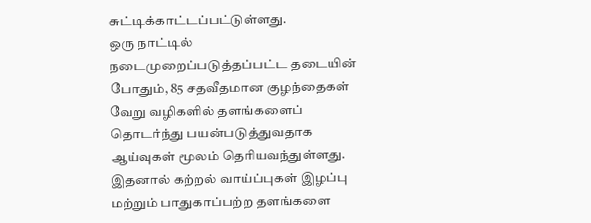சுட்டிக்காட்டப்பட்டுள்ளது.
ஒரு நாட்டில் நடைமுறைப்படுத்தப்பட்ட தடையின் போதும், 85 சதவீதமான குழந்தைகள் வேறு வழிகளில் தளங்களைப் தொடர்ந்து பயன்படுத்துவதாக ஆய்வுகள் மூலம் தெரியவந்துள்ளது.
இதனால் கற்றல் வாய்ப்புகள் இழப்பு மற்றும் பாதுகாப்பற்ற தளங்களை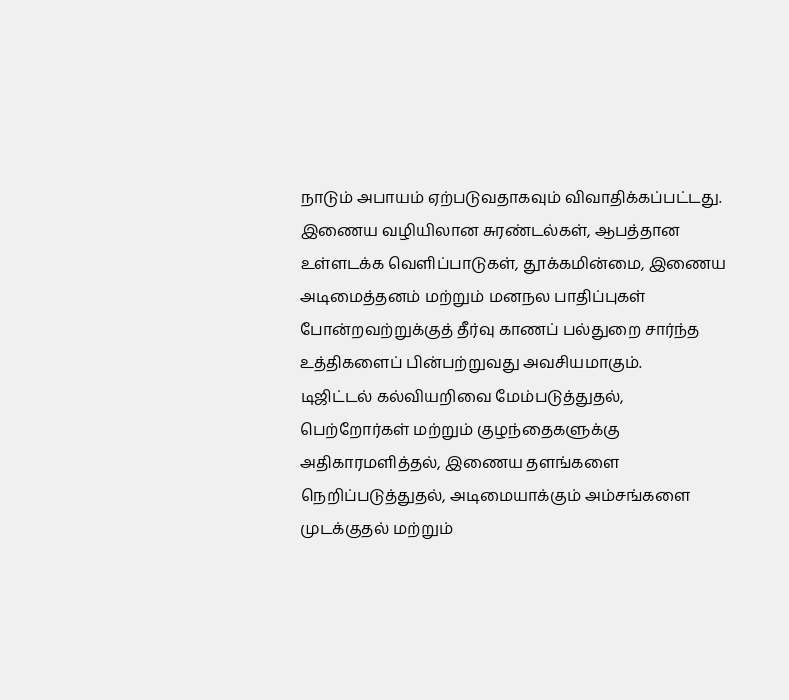நாடும் அபாயம் ஏற்படுவதாகவும் விவாதிக்கப்பட்டது.
இணைய வழியிலான சுரண்டல்கள், ஆபத்தான உள்ளடக்க வெளிப்பாடுகள், தூக்கமின்மை, இணைய அடிமைத்தனம் மற்றும் மனநல பாதிப்புகள் போன்றவற்றுக்குத் தீர்வு காணப் பல்துறை சார்ந்த உத்திகளைப் பின்பற்றுவது அவசியமாகும்.
டிஜிட்டல் கல்வியறிவை மேம்படுத்துதல், பெற்றோர்கள் மற்றும் குழந்தைகளுக்கு அதிகாரமளித்தல், இணைய தளங்களை நெறிப்படுத்துதல், அடிமையாக்கும் அம்சங்களை முடக்குதல் மற்றும்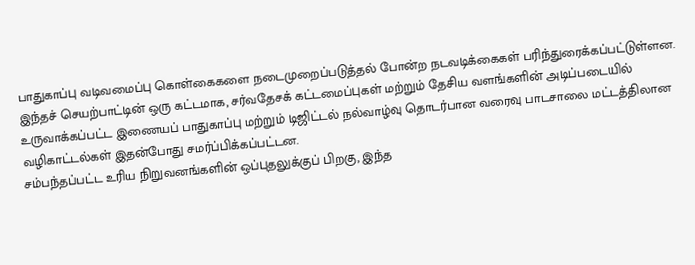பாதுகாப்பு வடிவமைப்பு கொள்கைகளை நடைமுறைப்படுத்தல் போன்ற நடவடிக்கைகள் பரிந்துரைக்கப்பட்டுள்ளன.
இந்தச் செயற்பாட்டின் ஒரு கட்டமாக, சர்வதேசக் கட்டமைப்புகள் மற்றும் தேசிய வளங்களின் அடிப்படையில் உருவாக்கப்பட்ட இணையப் பாதுகாப்பு மற்றும் டிஜிட்டல் நல்வாழ்வு தொடர்பான வரைவு பாடசாலை மட்டத்திலான வழிகாட்டல்கள் இதன்போது சமர்ப்பிக்கப்பட்டன.
சம்பந்தப்பட்ட உரிய நிறுவனங்களின் ஒப்புதலுக்குப் பிறகு, இந்த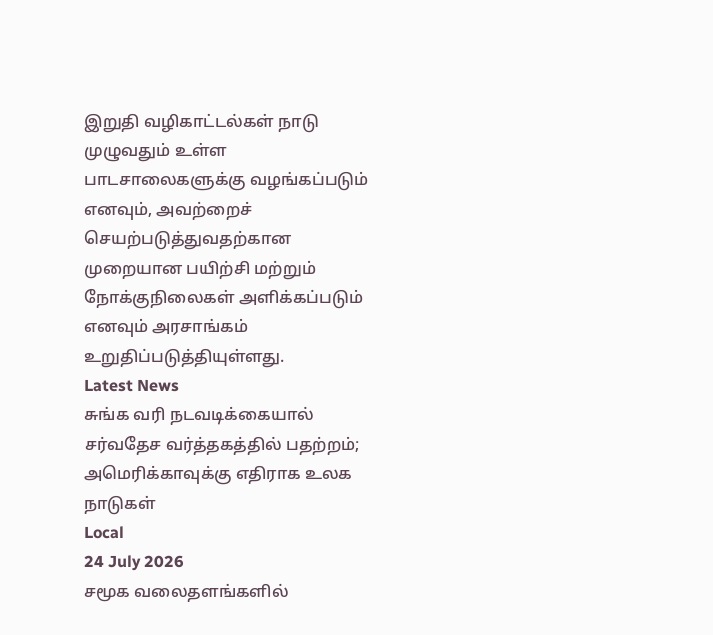இறுதி வழிகாட்டல்கள் நாடு முழுவதும் உள்ள பாடசாலைகளுக்கு வழங்கப்படும் எனவும், அவற்றைச் செயற்படுத்துவதற்கான முறையான பயிற்சி மற்றும் நோக்குநிலைகள் அளிக்கப்படும் எனவும் அரசாங்கம் உறுதிப்படுத்தியுள்ளது.
Latest News
சுங்க வரி நடவடிக்கையால் சர்வதேச வர்த்தகத்தில் பதற்றம்; அமெரிக்காவுக்கு எதிராக உலக நாடுகள்
Local
24 July 2026
சமூக வலைதளங்களில்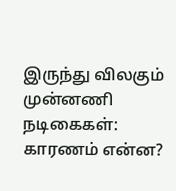இருந்து விலகும் முன்னணி நடிகைகள்: காரணம் என்ன?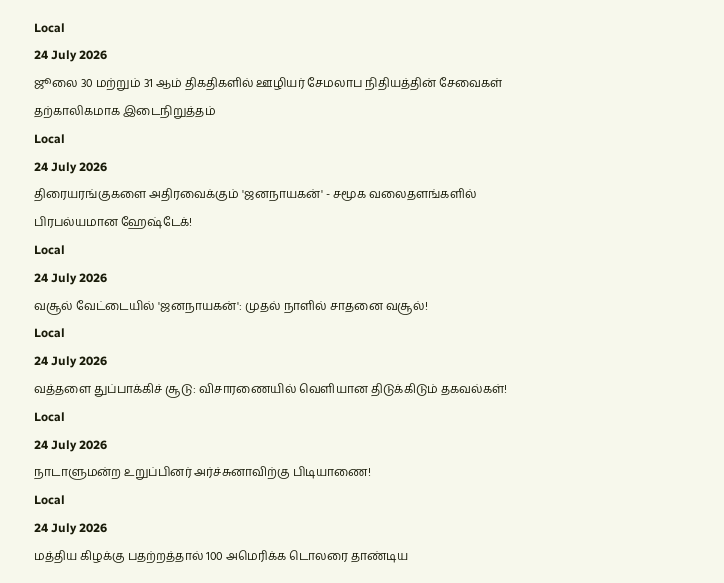Local
24 July 2026
ஜூலை 30 மற்றும் 31 ஆம் திகதிகளில் ஊழியர் சேமலாப நிதியத்தின் சேவைகள் தற்காலிகமாக இடைநிறுத்தம்
Local
24 July 2026
திரையரங்குகளை அதிரவைக்கும் 'ஜனநாயகன்' - சமூக வலைதளங்களில் பிரபல்யமான ஹேஷ்டேக்!
Local
24 July 2026
வசூல் வேட்டையில் 'ஜனநாயகன்': முதல் நாளில் சாதனை வசூல்!
Local
24 July 2026
வத்தளை துப்பாக்கிச் சூடு: விசாரணையில் வெளியான திடுக்கிடும் தகவல்கள்!
Local
24 July 2026
நாடாளுமன்ற உறுப்பினர் அர்ச்சுனாவிற்கு பிடியாணை!
Local
24 July 2026
மத்திய கிழக்கு பதற்றத்தால் 100 அமெரிக்க டொலரை தாண்டிய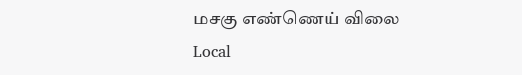மசகு எண்ணெய் விலை
Local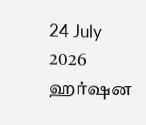24 July 2026
ஹர்ஷன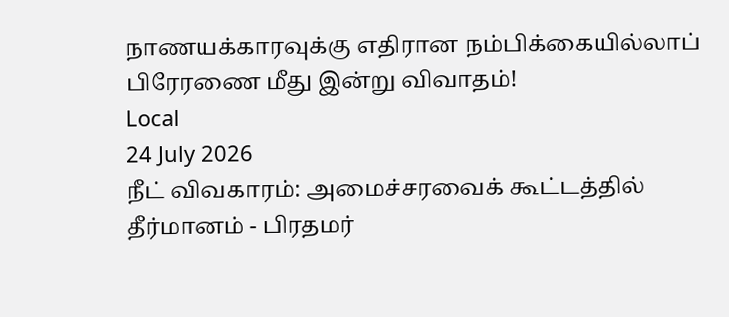நாணயக்காரவுக்கு எதிரான நம்பிக்கையில்லாப் பிரேரணை மீது இன்று விவாதம்!
Local
24 July 2026
நீட் விவகாரம்: அமைச்சரவைக் கூட்டத்தில் தீர்மானம் - பிரதமர்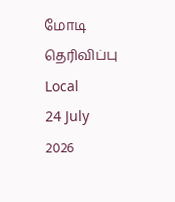மோடி தெரிவிப்பு
Local
24 July 2026